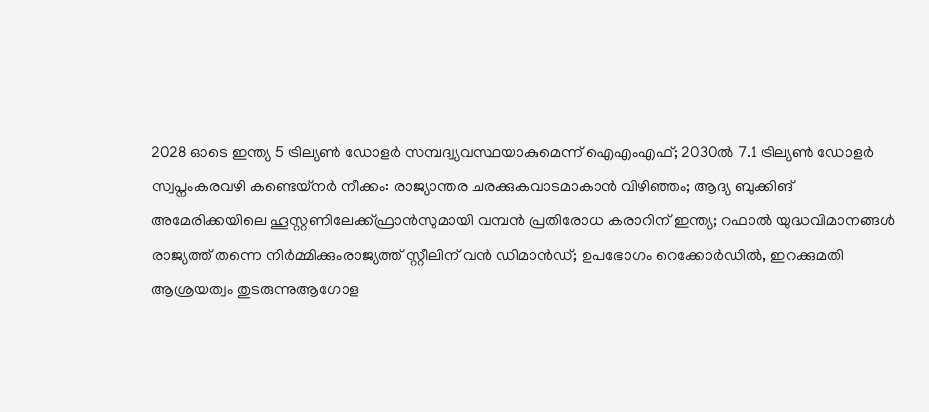2028 ഓടെ ഇന്ത്യ 5 ട്രില്യണ്‍ ഡോളര്‍ സമ്പദ്വ്യവസ്ഥയാകുമെന്ന് ഐഎംഎഫ്; 2030ല്‍ 7.1 ട്രില്യണ്‍ ഡോളര്‍ സ്വപ്നംകരവഴി കണ്ടെയ്നർ നീക്കം: രാജ്യാന്തര ചരക്കുകവാടമാകാൻ വിഴിഞ്ഞം; ആദ്യ ബുക്കിങ് അമേരിക്കയിലെ ഹൂസ്റ്റണിലേക്ക്ഫ്രാൻസുമായി വമ്പന്‍ പ്രതിരോധ കരാറിന് ഇന്ത്യ; റഫാല്‍ യുദ്ധവിമാനങ്ങള്‍ രാജ്യത്ത് തന്നെ നിര്‍മ്മിക്കുംരാജ്യത്ത് സ്റ്റീലിന് വൻ ഡിമാൻഡ്; ഉപഭോഗം റെക്കോർഡിൽ, ഇറക്കുമതി ആശ്രയത്വം തുടരുന്നുആഗോള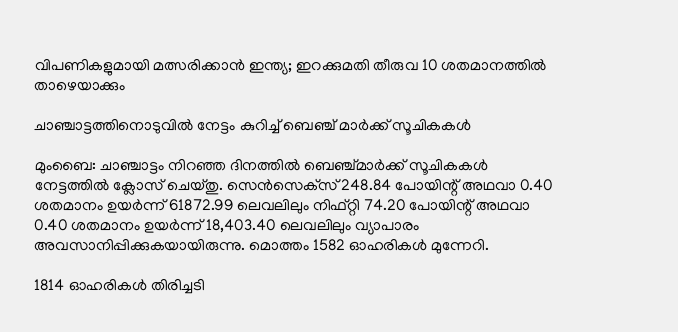വിപണികളുമായി മത്സരിക്കാൻ ഇന്ത്യ; ഇറക്കുമതി തീരുവ 10 ശതമാനത്തിൽ താഴെയാക്കും

ചാഞ്ചാട്ടത്തിനൊടുവില്‍ നേട്ടം കുറിച്ച് ബെഞ്ച് മാര്‍ക്ക് സൂചികകള്‍

മുംബൈ: ചാഞ്ചാട്ടം നിറഞ്ഞ ദിനത്തില്‍ ബെഞ്ച്മാര്‍ക്ക് സൂചികകള്‍ നേട്ടത്തില്‍ ക്ലോസ് ചെയ്തു. സെന്‍സെക്‌സ് 248.84 പോയിന്റ് അഥവാ 0.40 ശതമാനം ഉയര്‍ന്ന് 61872.99 ലെവലിലും നിഫ്റ്റി 74.20 പോയിന്റ് അഥവാ 0.40 ശതമാനം ഉയര്‍ന്ന് 18,403.40 ലെവലിലും വ്യാപാരം അവസാനിപ്പിക്കുകയായിരുന്നു. മൊത്തം 1582 ഓഹരികള്‍ മുന്നേറി.

1814 ഓഹരികള്‍ തിരിച്ചടി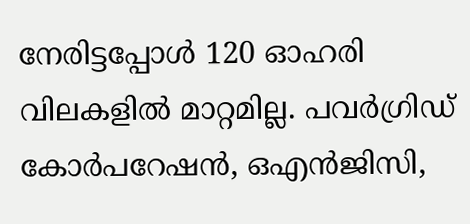നേരിട്ടപ്പോള്‍ 120 ഓഹരി വിലകളില്‍ മാറ്റമില്ല. പവര്‍ഗ്രിഡ് കോര്‍പറേഷന്‍, ഒഎന്‍ജിസി,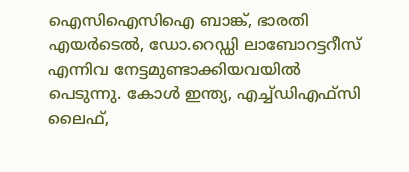ഐസിഐസിഐ ബാങ്ക്, ഭാരതി എയര്‍ടെല്‍, ഡോ.റെഡ്ഡി ലാബോറട്ടറീസ് എന്നിവ നേട്ടമുണ്ടാക്കിയവയില്‍ പെടുന്നു. കോള്‍ ഇന്ത്യ, എച്ച്ഡിഎഫ്‌സി ലൈഫ്,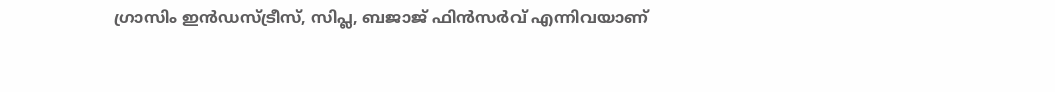ഗ്രാസിം ഇന്‍ഡസ്ട്രീസ്, സിപ്ല, ബജാജ് ഫിന്‍സര്‍വ് എന്നിവയാണ്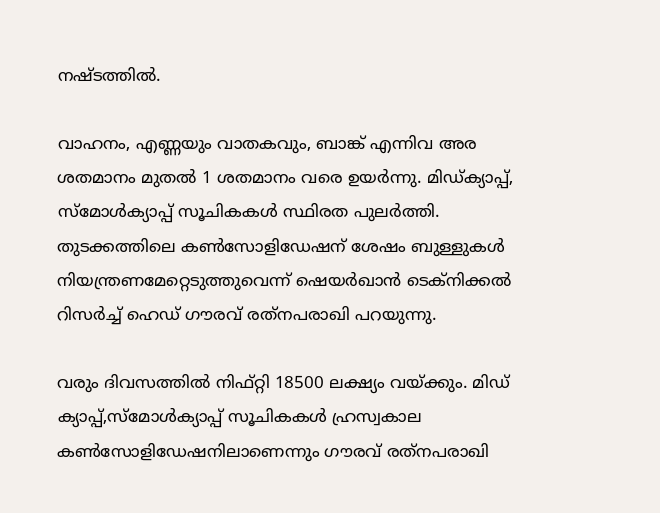നഷ്ടത്തില്‍.

വാഹനം, എണ്ണയും വാതകവും, ബാങ്ക് എന്നിവ അര ശതമാനം മുതല്‍ 1 ശതമാനം വരെ ഉയര്‍ന്നു. മിഡ്ക്യാപ്പ്, സ്‌മോള്‍ക്യാപ്പ് സൂചികകള്‍ സ്ഥിരത പുലര്‍ത്തി. തുടക്കത്തിലെ കണ്‍സോളിഡേഷന് ശേഷം ബുള്ളുകള്‍ നിയന്ത്രണമേറ്റെടുത്തുവെന്ന് ഷെയര്‍ഖാന്‍ ടെക്‌നിക്കല്‍ റിസര്‍ച്ച് ഹെഡ് ഗൗരവ് രത്‌നപരാഖി പറയുന്നു.

വരും ദിവസത്തില്‍ നിഫ്റ്റി 18500 ലക്ഷ്യം വയ്ക്കും. മിഡ് ക്യാപ്പ്,സ്‌മോള്‍ക്യാപ്പ് സൂചികകള്‍ ഹ്രസ്വകാല കണ്‍സോളിഡേഷനിലാണെന്നും ഗൗരവ് രത്‌നപരാഖി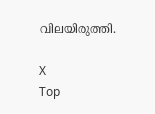വിലയിരുത്തി.

X
Top